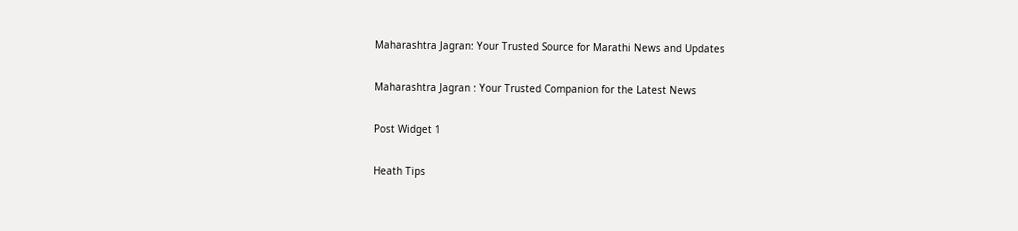Maharashtra Jagran: Your Trusted Source for Marathi News and Updates

Maharashtra Jagran : Your Trusted Companion for the Latest News

Post Widget 1

Heath Tips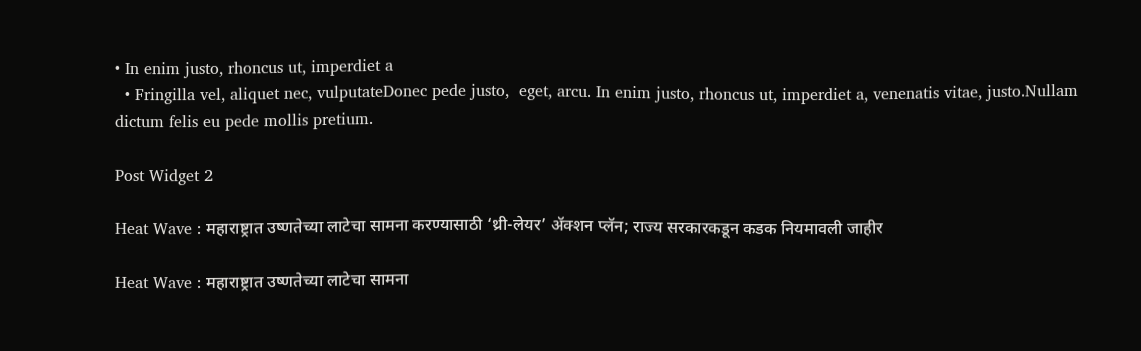• In enim justo, rhoncus ut, imperdiet a
  • Fringilla vel, aliquet nec, vulputateDonec pede justo,  eget, arcu. In enim justo, rhoncus ut, imperdiet a, venenatis vitae, justo.Nullam dictum felis eu pede mollis pretium.

Post Widget 2

Heat Wave : महाराष्ट्रात उष्णतेच्या लाटेचा सामना करण्यासाठी ‘थ्री-लेयर’ ॲक्शन प्लॅन; राज्य सरकारकडून कडक नियमावली जाहीर

Heat Wave : महाराष्ट्रात उष्णतेच्या लाटेचा सामना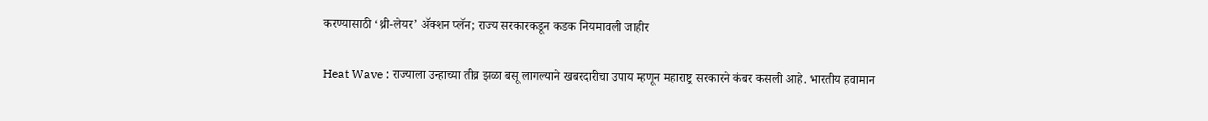करण्यासाठी ‘थ्री-लेयर’ ॲक्शन प्लॅन; राज्य सरकारकडून कडक नियमावली जाहीर

Heat Wave : राज्याला उन्हाच्या तीव्र झळा बसू लागल्याने खबरदारीचा उपाय म्हणून महाराष्ट्र सरकारने कंबर कसली आहे. भारतीय हवामान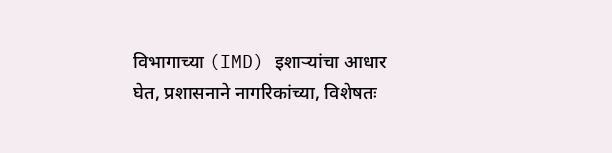विभागाच्या (IMD) इशाऱ्यांचा आधार घेत, प्रशासनाने नागरिकांच्या, विशेषतः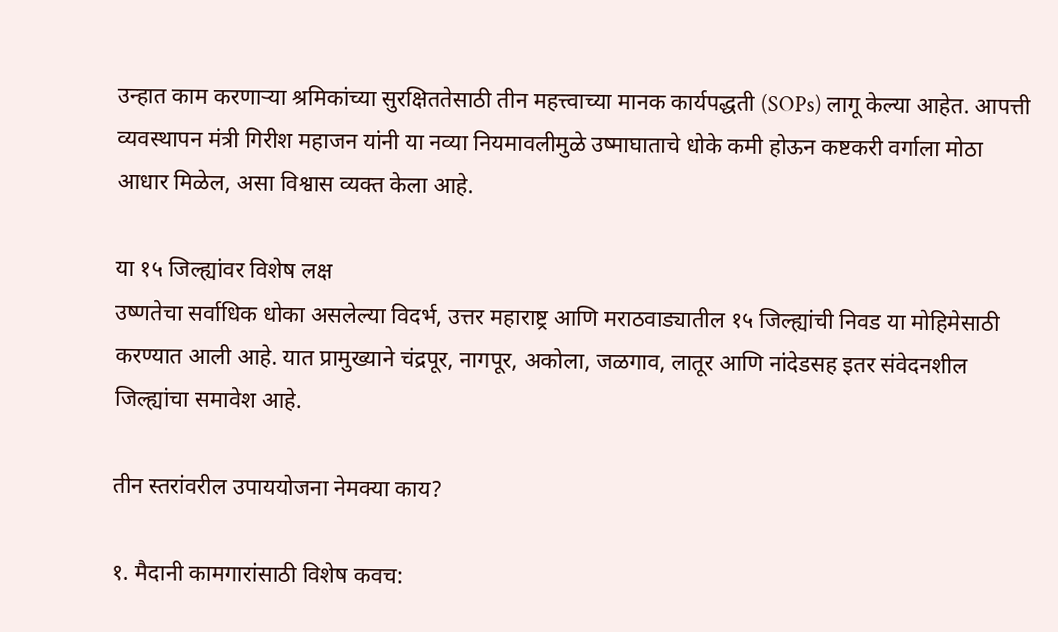उन्हात काम करणाऱ्या श्रमिकांच्या सुरक्षिततेसाठी तीन महत्त्वाच्या मानक कार्यपद्धती (SOPs) लागू केल्या आहेत. आपत्ती व्यवस्थापन मंत्री गिरीश महाजन यांनी या नव्या नियमावलीमुळे उष्माघाताचे धोके कमी होऊन कष्टकरी वर्गाला मोठा आधार मिळेल, असा विश्वास व्यक्त केला आहे.

या १५ जिल्ह्यांवर विशेष लक्ष
उष्णतेचा सर्वाधिक धोका असलेल्या विदर्भ, उत्तर महाराष्ट्र आणि मराठवाड्यातील १५ जिल्ह्यांची निवड या मोहिमेसाठी करण्यात आली आहे. यात प्रामुख्याने चंद्रपूर, नागपूर, अकोला, जळगाव, लातूर आणि नांदेडसह इतर संवेदनशील जिल्ह्यांचा समावेश आहे.

तीन स्तरांवरील उपाययोजना नेमक्या काय?

१. मैदानी कामगारांसाठी विशेष कवच: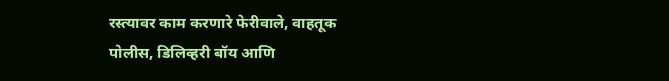रस्त्यावर काम करणारे फेरीवाले, वाहतूक पोलीस, डिलिव्हरी बॉय आणि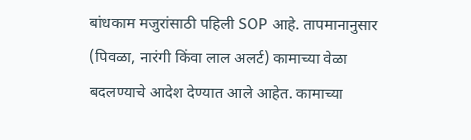बांधकाम मजुरांसाठी पहिली SOP आहे. तापमानानुसार (पिवळा, नारंगी किंवा लाल अलर्ट) कामाच्या वेळा बदलण्याचे आदेश देण्यात आले आहेत. कामाच्या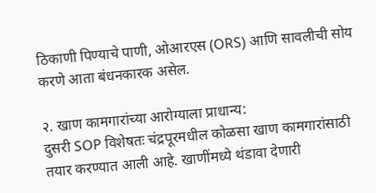ठिकाणी पिण्याचे पाणी, ओआरएस (ORS) आणि सावलीची सोय करणे आता बंधनकारक असेल.

२. खाण कामगारांच्या आरोग्याला प्राधान्य:
दुसरी SOP विशेषतः चंद्रपूरमधील कोळसा खाण कामगारांसाठी तयार करण्यात आली आहे. खाणींमध्ये थंडावा देणारी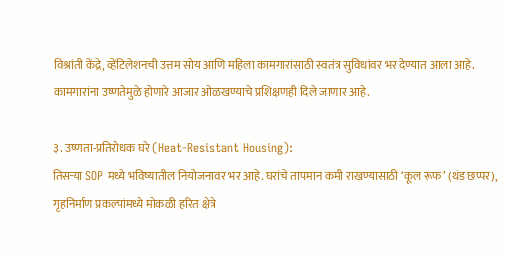विश्रांती केंद्रे, व्हेंटिलेशनची उत्तम सोय आणि महिला कामगारांसाठी स्वतंत्र सुविधांवर भर देण्यात आला आहे. कामगारांना उष्णतेमुळे होणारे आजार ओळखण्याचे प्रशिक्षणही दिले जाणार आहे.

३. उष्णता-प्रतिरोधक घरे (Heat-Resistant Housing):
तिसऱ्या SOP मध्ये भविष्यातील नियोजनावर भर आहे. घरांचे तापमान कमी राखण्यासाठी ‘कूल रूफ’ (थंड छप्पर), गृहनिर्माण प्रकल्पांमध्ये मोकळी हरित क्षेत्रे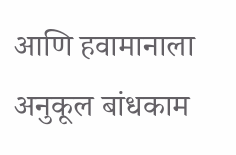आणि हवामानाला अनुकूल बांधकाम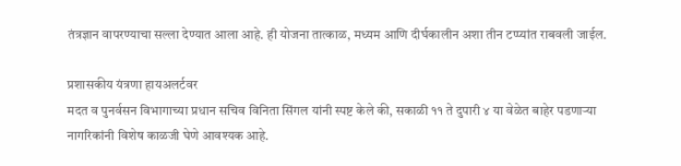तंत्रज्ञान वापरण्याचा सल्ला देण्यात आला आहे. ही योजना तात्काळ, मध्यम आणि दीर्घकालीन अशा तीन टप्प्यांत राबवली जाईल.

प्रशासकीय यंत्रणा हायअलर्टवर
मदत व पुनर्वसन विभागाच्या प्रधान सचिव विनिता सिंगल यांनी स्पष्ट केले की, सकाळी ११ ते दुपारी ४ या वेळेत बाहेर पडणाऱ्या नागरिकांनी विशेष काळजी घेणे आवश्यक आहे.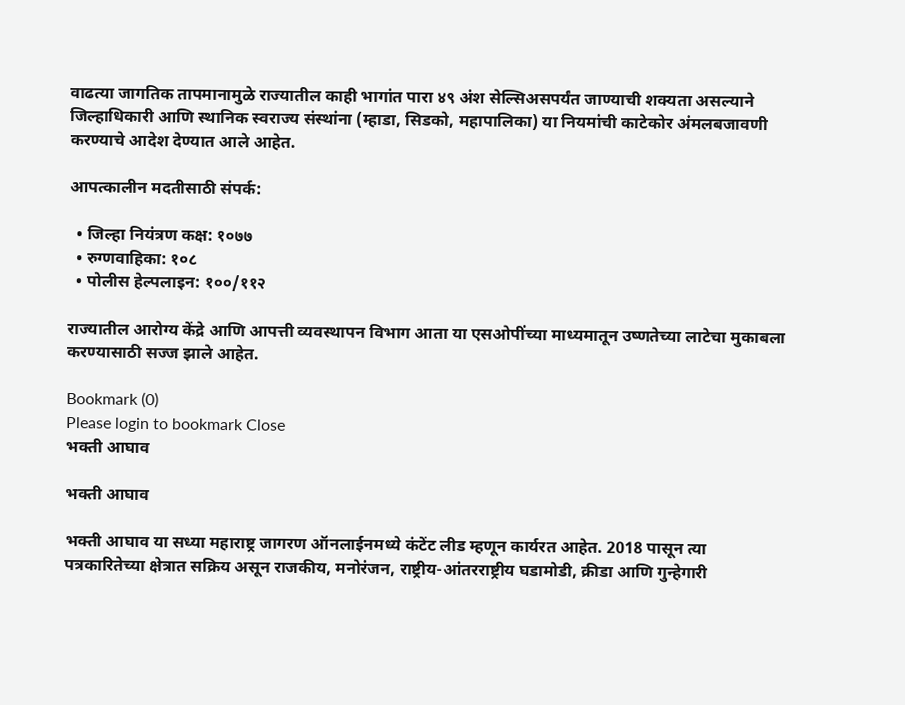वाढत्या जागतिक तापमानामुळे राज्यातील काही भागांत पारा ४९ अंश सेल्सिअसपर्यंत जाण्याची शक्यता असल्याने जिल्हाधिकारी आणि स्थानिक स्वराज्य संस्थांना (म्हाडा, सिडको, महापालिका) या नियमांची काटेकोर अंमलबजावणी करण्याचे आदेश देण्यात आले आहेत.

आपत्कालीन मदतीसाठी संपर्क:

  • जिल्हा नियंत्रण कक्ष: १०७७
  • रुग्णवाहिका: १०८
  • पोलीस हेल्पलाइन: १००/११२

राज्यातील आरोग्य केंद्रे आणि आपत्ती व्यवस्थापन विभाग आता या एसओपींच्या माध्यमातून उष्णतेच्या लाटेचा मुकाबला करण्यासाठी सज्ज झाले आहेत.

Bookmark (0)
Please login to bookmark Close
भक्ती आघाव

भक्ती आघाव

भक्ती आघाव या सध्या महाराष्ट्र जागरण ऑनलाईनमध्ये कंटेंट लीड म्हणून कार्यरत आहेत. 2018 पासून त्या पत्रकारितेच्या क्षेत्रात सक्रिय असून राजकीय, मनोरंजन, राष्ट्रीय-आंतरराष्ट्रीय घडामोडी, क्रीडा आणि गुन्हेगारी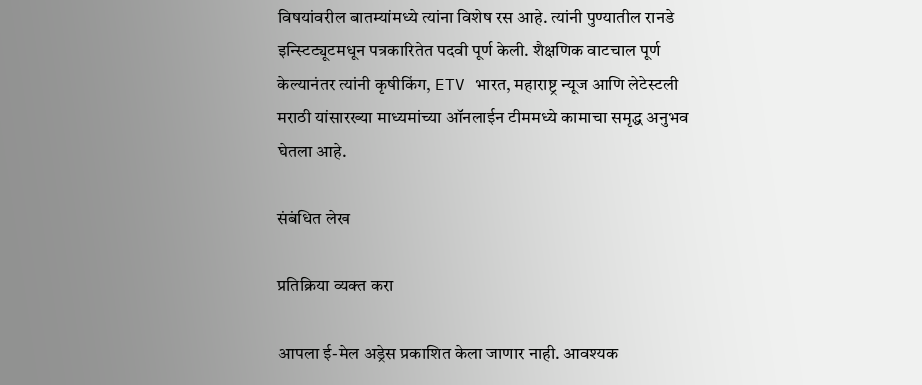विषयांवरील बातम्यांमध्ये त्यांना विशेष रस आहे. त्यांनी पुण्यातील रानडे इन्स्टिट्यूटमधून पत्रकारितेत पदवी पूर्ण केली. शैक्षणिक वाटचाल पूर्ण केल्यानंतर त्यांनी कृषीकिंग, ETV भारत, महाराष्ट्र न्यूज आणि लेटेस्टली मराठी यांसारख्या माध्यमांच्या ऑनलाईन टीममध्ये कामाचा समृद्ध अनुभव घेतला आहे.

संबंधित लेख

प्रतिक्रिया व्यक्त करा

आपला ई-मेल अड्रेस प्रकाशित केला जाणार नाही. आवश्यक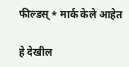फील्डस् * मार्क केले आहेत

हे देखील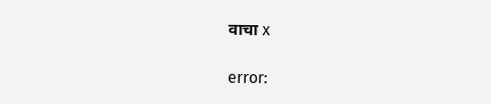वाचा x

error: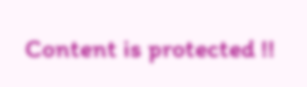Content is protected !!